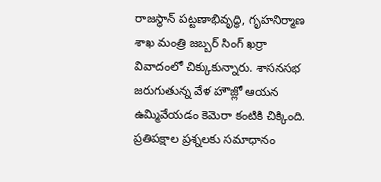రాజస్థాన్ పట్టణాభివృద్ధి, గృహనిర్మాణ శాఖ మంత్రి జబ్బర్ సింగ్ ఖర్రా వివాదంలో చిక్కుకున్నారు. శాసనసభ జరుగుతున్న వేళ హౌజ్లో ఆయన ఉమ్మివేయడం కెమెరా కంటికి చిక్కింది. ప్రతిపక్షాల ప్రశ్నలకు సమాధానం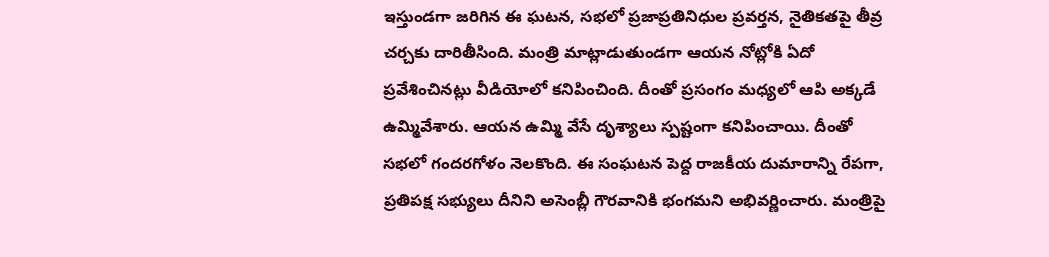ఇస్తుండగా జరిగిన ఈ ఘటన, సభలో ప్రజాప్రతినిధుల ప్రవర్తన, నైతికతపై తీవ్ర చర్చకు దారితీసింది. మంత్రి మాట్లాడుతుండగా ఆయన నోట్లోకి ఏదో ప్రవేశించినట్లు వీడియోలో కనిపించింది. దీంతో ప్రసంగం మధ్యలో ఆపి అక్కడే ఉమ్మివేశారు. ఆయన ఉమ్మి వేసే దృశ్యాలు స్పష్టంగా కనిపించాయి. దీంతో సభలో గందరగోళం నెలకొంది. ఈ సంఘటన పెద్ద రాజకీయ దుమారాన్ని రేపగా, ప్రతిపక్ష సభ్యులు దీనిని అసెంబ్లీ గౌరవానికి భంగమని అభివర్ణించారు. మంత్రిపై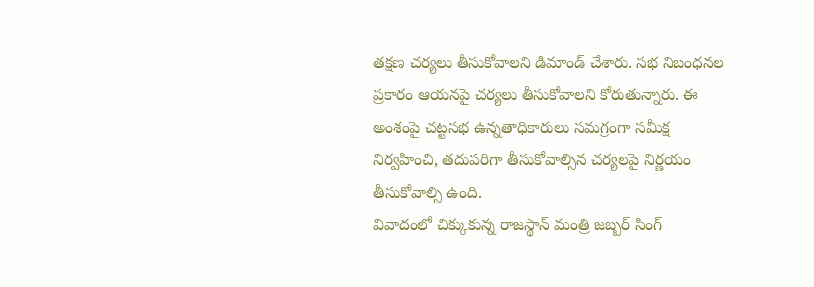తక్షణ చర్యలు తీసుకోవాలని డిమాండ్ చేశారు. సభ నిబంధనల ప్రకారం ఆయనపై చర్యలు తీసుకోవాలని కోరుతున్నారు. ఈ అంశంపై చట్టసభ ఉన్నతాధికారులు సమగ్రంగా సమీక్ష నిర్వహించి, తదుపరిగా తీసుకోవాల్సిన చర్యలపై నిర్ణయం తీసుకోవాల్సి ఉంది.
వివాదంలో చిక్కుకున్న రాజస్థాన్ మంత్రి జబ్బర్ సింగ్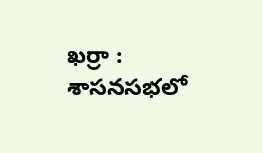ఖర్రా : శాసనసభలో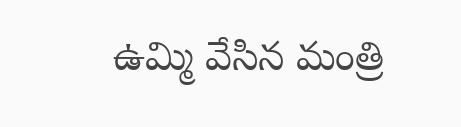ఉమ్మి వేసిన మంత్రి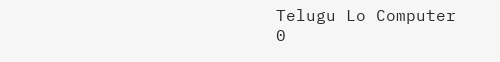Telugu Lo Computer
0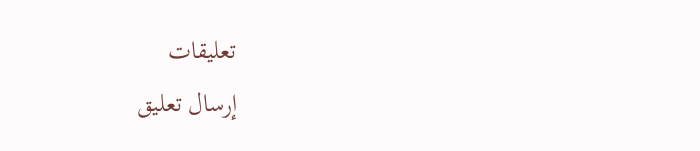تعليقات
إرسال تعليق